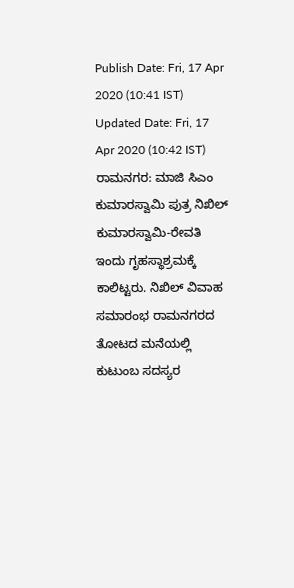Publish Date: Fri, 17 Apr 2020 (10:41 IST)
Updated Date: Fri, 17 Apr 2020 (10:42 IST)
ರಾಮನಗರ: ಮಾಜಿ ಸಿಎಂ ಕುಮಾರಸ್ವಾಮಿ ಪುತ್ರ ನಿಖಿಲ್ ಕುಮಾರಸ್ವಾಮಿ-ರೇವತಿ ಇಂದು ಗೃಹಸ್ಥಾಶ್ರಮಕ್ಕೆ ಕಾಲಿಟ್ಟರು. ನಿಖಿಲ್ ವಿವಾಹ ಸಮಾರಂಭ ರಾಮನಗರದ ತೋಟದ ಮನೆಯಲ್ಲಿ ಕುಟುಂಬ ಸದಸ್ಯರ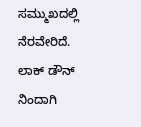ಸಮ್ಮುಖದಲ್ಲಿ ನೆರವೇರಿದೆ.
ಲಾಕ್ ಡೌನ್ ನಿಂದಾಗಿ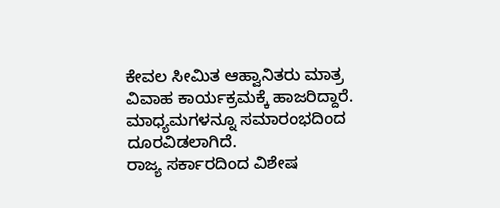ಕೇವಲ ಸೀಮಿತ ಆಹ್ವಾನಿತರು ಮಾತ್ರ ವಿವಾಹ ಕಾರ್ಯಕ್ರಮಕ್ಕೆ ಹಾಜರಿದ್ದಾರೆ. ಮಾಧ್ಯಮಗಳನ್ನೂ ಸಮಾರಂಭದಿಂದ ದೂರವಿಡಲಾಗಿದೆ.
ರಾಜ್ಯ ಸರ್ಕಾರದಿಂದ ವಿಶೇಷ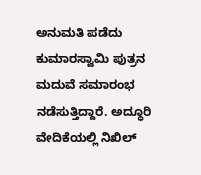ಅನುಮತಿ ಪಡೆದು ಕುಮಾರಸ್ವಾಮಿ ಪುತ್ರನ ಮದುವೆ ಸಮಾರಂಭ ನಡೆಸುತ್ತಿದ್ದಾರೆ. ಅದ್ಧೂರಿ ವೇದಿಕೆಯಲ್ಲಿ ನಿಖಿಲ್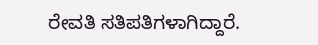ರೇವತಿ ಸತಿಪತಿಗಳಾಗಿದ್ದಾರೆ.